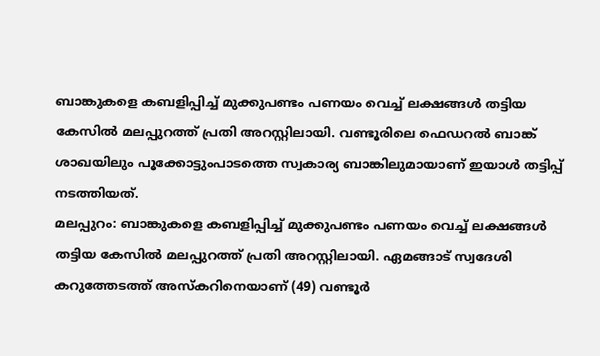ബാങ്കുകളെ കബളിപ്പിച്ച് മുക്കുപണ്ടം പണയം വെച്ച് ലക്ഷങ്ങൾ തട്ടിയ കേസിൽ മലപ്പുറത്ത് പ്രതി അറസ്റ്റിലായി. വണ്ടൂരിലെ ഫെഡറൽ ബാങ്ക് ശാഖയിലും പൂക്കോട്ടുംപാടത്തെ സ്വകാര്യ ബാങ്കിലുമായാണ് ഇയാൾ തട്ടിപ്പ് നടത്തിയത്.
മലപ്പുറം: ബാങ്കുകളെ കബളിപ്പിച്ച് മുക്കുപണ്ടം പണയം വെച്ച് ലക്ഷങ്ങൾ തട്ടിയ കേസിൽ മലപ്പുറത്ത് പ്രതി അറസ്റ്റിലായി. ഏമങ്ങാട് സ്വദേശി കറുത്തേടത്ത് അസ്കറിനെയാണ് (49) വണ്ടൂർ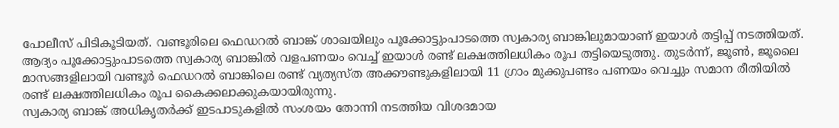പോലീസ് പിടികൂടിയത്. വണ്ടൂരിലെ ഫെഡറൽ ബാങ്ക് ശാഖയിലും പൂക്കോട്ടുംപാടത്തെ സ്വകാര്യ ബാങ്കിലുമായാണ് ഇയാൾ തട്ടിപ്പ് നടത്തിയത്.
ആദ്യം പൂക്കോട്ടുംപാടത്തെ സ്വകാര്യ ബാങ്കിൽ വളപണയം വെച്ച് ഇയാൾ രണ്ട് ലക്ഷത്തിലധികം രൂപ തട്ടിയെടുത്തു. തുടർന്ന്, ജൂൺ, ജൂലൈ മാസങ്ങളിലായി വണ്ടൂർ ഫെഡറൽ ബാങ്കിലെ രണ്ട് വ്യത്യസ്ത അക്കൗണ്ടുകളിലായി 11 ഗ്രാം മുക്കുപണ്ടം പണയം വെച്ചും സമാന രീതിയിൽ രണ്ട് ലക്ഷത്തിലധികം രൂപ കൈക്കലാക്കുകയായിരുന്നു.
സ്വകാര്യ ബാങ്ക് അധികൃതർക്ക് ഇടപാടുകളിൽ സംശയം തോന്നി നടത്തിയ വിശദമായ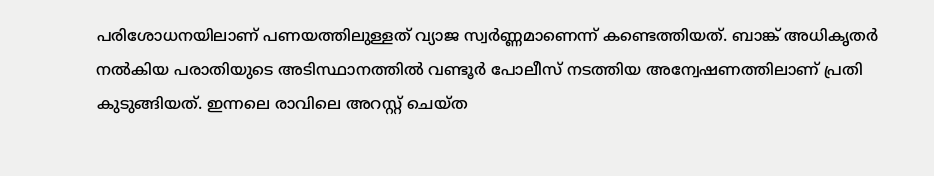പരിശോധനയിലാണ് പണയത്തിലുള്ളത് വ്യാജ സ്വർണ്ണമാണെന്ന് കണ്ടെത്തിയത്. ബാങ്ക് അധികൃതർ നൽകിയ പരാതിയുടെ അടിസ്ഥാനത്തിൽ വണ്ടൂർ പോലീസ് നടത്തിയ അന്വേഷണത്തിലാണ് പ്രതി കുടുങ്ങിയത്. ഇന്നലെ രാവിലെ അറസ്റ്റ് ചെയ്ത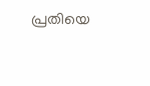പ്രതിയെ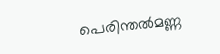പെരിന്തൽമണ്ണ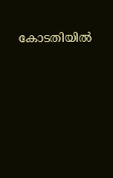കോടതിയിൽ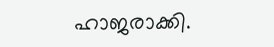ഹാജരാക്കി.